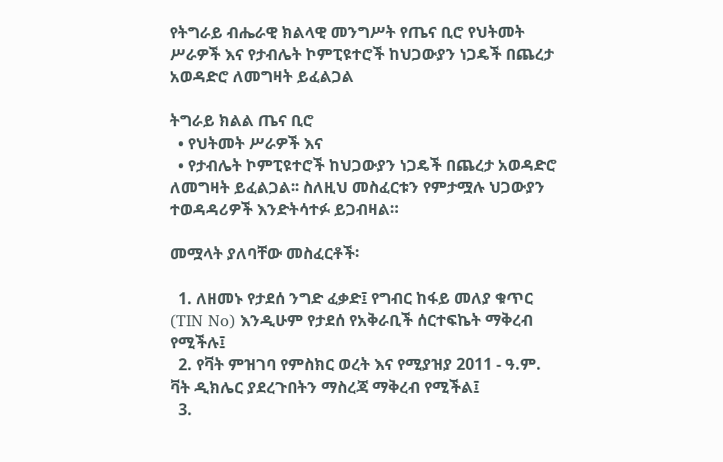የትግራይ ብሔራዊ ክልላዊ መንግሥት የጤና ቢሮ የህትመት ሥራዎች እና የታብሌት ኮምፒዩተሮች ከህጋውያን ነጋዴች በጨረታ አወዳድሮ ለመግዛት ይፈልጋል

ትግራይ ክልል ጤና ቢሮ
  • የህትመት ሥራዎች እና
  • የታብሌት ኮምፒዩተሮች ከህጋውያን ነጋዴች በጨረታ አወዳድሮ ለመግዛት ይፈልጋል፡፡ ስለዚህ መስፈርቱን የምታሟሉ ህጋውያን ተወዳዳሪዎች እንድትሳተፉ ይጋብዛል።

መሟላት ያለባቸው መስፈርቶች፡

  1. ለዘመኑ የታደሰ ንግድ ፈቃድ፤ የግብር ከፋይ መለያ ቁጥር (TIN No) እንዲሁም የታደሰ የአቅራቢች ሰርተፍኬት ማቅረብ የሚችሉ፤
  2. የቫት ምዝገባ የምስክር ወረት እና የሚያዝያ 2011 - ዓ.ም. ቫት ዲክሌር ያደረጉበትን ማስረጃ ማቅረብ የሚችል፤
  3.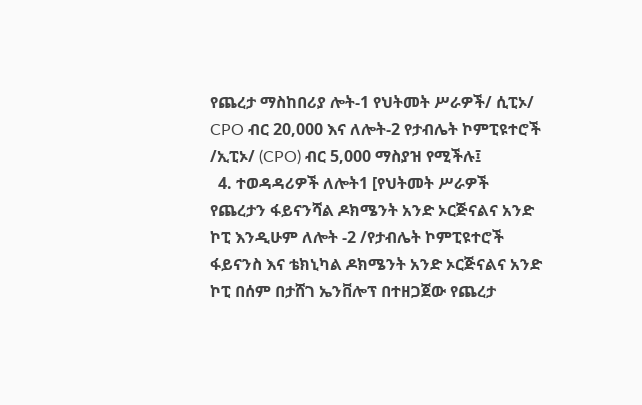የጨረታ ማስከበሪያ ሎት-1 የህትመት ሥራዎች/ ሲፒኦ/ CPO ብር 20,000 እና ለሎት-2 የታብሌት ኮምፒዩተሮች /ኢፒኦ/ (CPO) ብር 5,000 ማስያዝ የሚችሉ፤
  4. ተወዳዳሪዎች ለሎት1 [የህትመት ሥራዎች የጨረታን ፋይናንሻል ዶክሜንት አንድ ኦርጅናልና አንድ ኮፒ እንዲሁም ለሎት -2 /የታብሌት ኮምፒዩተሮች ፋይናንስ እና ቴክኒካል ዶክሜንት አንድ ኦርጅናልና አንድ ኮፒ በሰም በታሸገ ኤንቨሎፕ በተዘጋጀው የጨረታ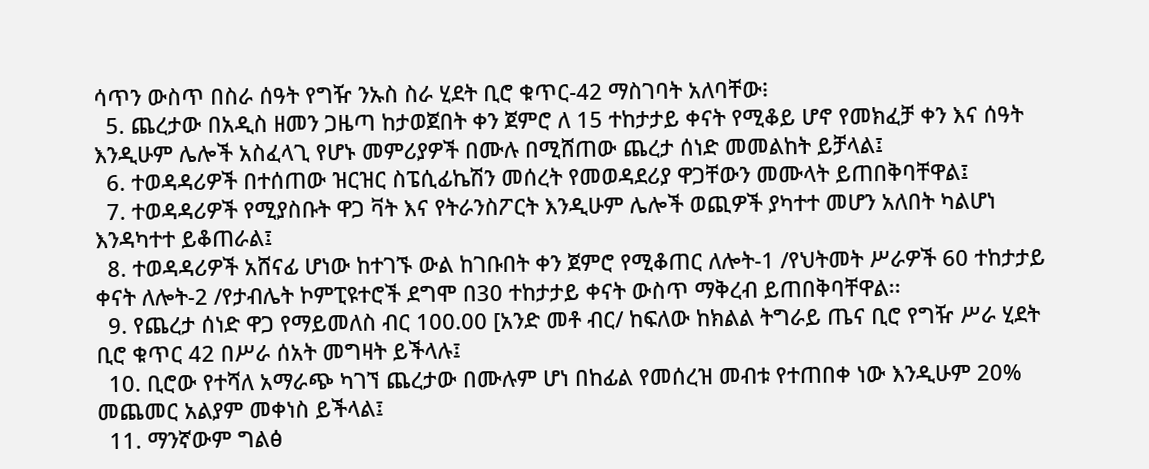ሳጥን ውስጥ በስራ ሰዓት የግዥ ንኡስ ስራ ሂደት ቢሮ ቁጥር-42 ማስገባት አለባቸው፧
  5. ጨረታው በአዲስ ዘመን ጋዜጣ ከታወጀበት ቀን ጀምሮ ለ 15 ተከታታይ ቀናት የሚቆይ ሆኖ የመክፈቻ ቀን እና ሰዓት እንዲሁም ሌሎች አስፈላጊ የሆኑ መምሪያዎች በሙሉ በሚሸጠው ጨረታ ሰነድ መመልከት ይቻላል፤
  6. ተወዳዳሪዎች በተሰጠው ዝርዝር ስፔሲፊኬሽን መሰረት የመወዳደሪያ ዋጋቸውን መሙላት ይጠበቅባቸዋል፤
  7. ተወዳዳሪዎች የሚያስቡት ዋጋ ቫት እና የትራንስፖርት እንዲሁም ሌሎች ወጪዎች ያካተተ መሆን አለበት ካልሆነ እንዳካተተ ይቆጠራል፤
  8. ተወዳዳሪዎች አሸናፊ ሆነው ከተገኙ ውል ከገቡበት ቀን ጀምሮ የሚቆጠር ለሎት-1 /የህትመት ሥራዎች 60 ተከታታይ ቀናት ለሎት-2 /የታብሌት ኮምፒዩተሮች ደግሞ በ30 ተከታታይ ቀናት ውስጥ ማቅረብ ይጠበቅባቸዋል፡፡
  9. የጨረታ ሰነድ ዋጋ የማይመለስ ብር 100.00 [አንድ መቶ ብር/ ከፍለው ከክልል ትግራይ ጤና ቢሮ የግዥ ሥራ ሂደት ቢሮ ቁጥር 42 በሥራ ሰአት መግዛት ይችላሉ፤
  10. ቢሮው የተሻለ አማራጭ ካገኘ ጨረታው በሙሉም ሆነ በከፊል የመሰረዝ መብቱ የተጠበቀ ነው እንዲሁም 20% መጨመር አልያም መቀነስ ይችላል፤
  11. ማንኛውም ግልፅ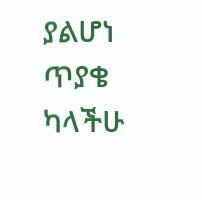ያልሆነ ጥያቄ ካላችሁ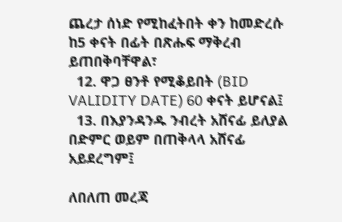ጨረታ ሰነድ የሚከፈትበት ቀን ከመድረሱ ከ5 ቀናት በፊት በጽሑፍ ማቅረብ ይጠበቅባቸዋል፣
  12. ዋጋ ፀንቶ የሚቆይበት (BID VALIDITY DATE) 60 ቀናት ይሆናል፤
  13. በእያንዳንዱ ንብረት አሸናፊ ይለያል በድምር ወይም በጠቅላላ አሸናፊ አይደረግም፤

ለበለጠ መረጃ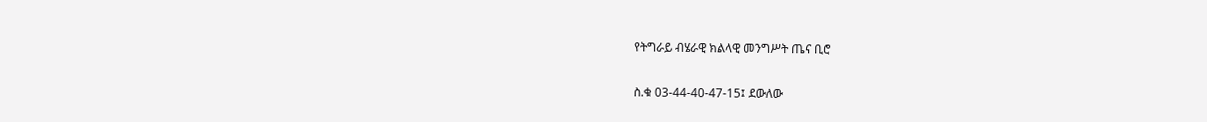የትግራይ ብሄራዊ ክልላዊ መንግሥት ጤና ቢሮ

ስ.ቁ 03-44-40-47-15፤ ደውለው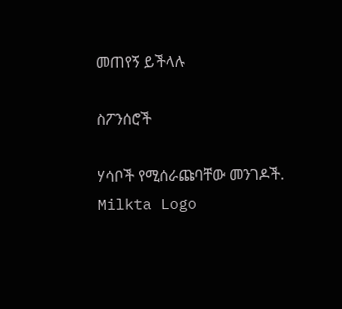መጠየኝ ይችላሉ

ስፖንሰሮች

ሃሳቦች የሚሰራጩባቸው መንገዶች.
Milkta Logo